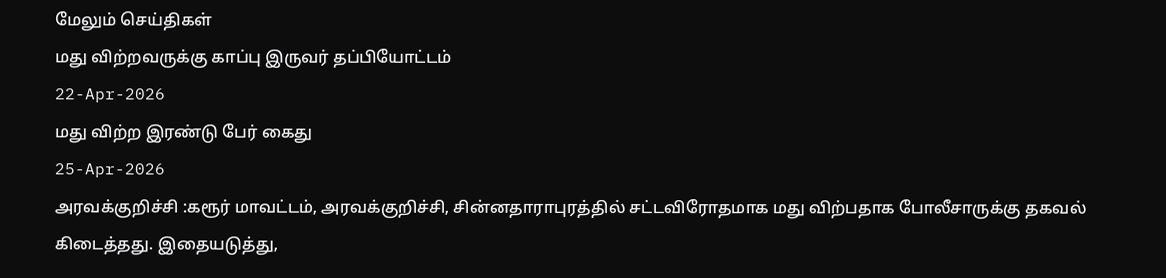மேலும் செய்திகள்
மது விற்றவருக்கு காப்பு இருவர் தப்பியோட்டம்
22-Apr-2026
மது விற்ற இரண்டு பேர் கைது
25-Apr-2026
அரவக்குறிச்சி :கரூர் மாவட்டம், அரவக்குறிச்சி, சின்னதாராபுரத்தில் சட்டவிரோதமாக மது விற்பதாக போலீசாருக்கு தகவல் கிடைத்தது. இதையடுத்து,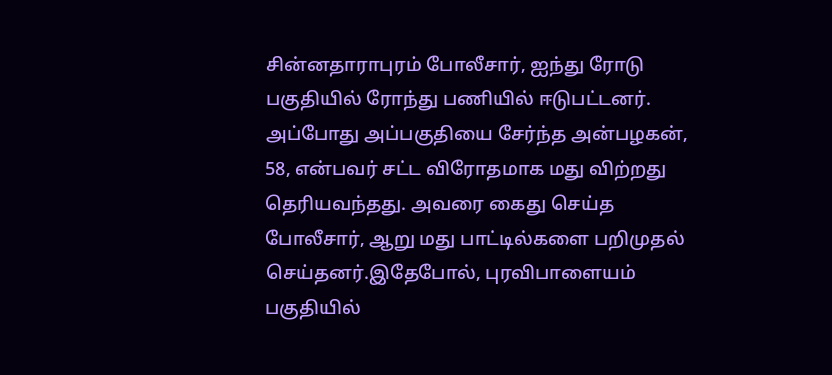சின்னதாராபுரம் போலீசார், ஐந்து ரோடு பகுதியில் ரோந்து பணியில் ஈடுபட்டனர். அப்போது அப்பகுதியை சேர்ந்த அன்பழகன், 58, என்பவர் சட்ட விரோதமாக மது விற்றது தெரியவந்தது. அவரை கைது செய்த போலீசார், ஆறு மது பாட்டில்களை பறிமுதல் செய்தனர்.இதேபோல், புரவிபாளையம் பகுதியில்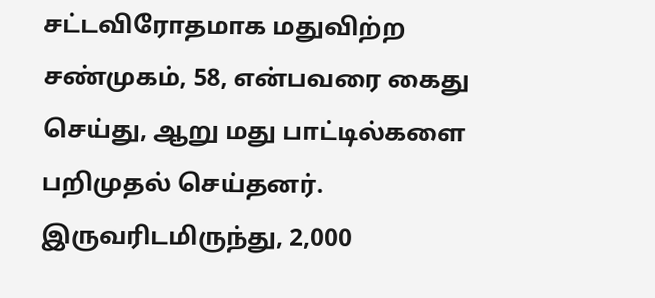சட்டவிரோதமாக மதுவிற்ற சண்முகம், 58, என்பவரை கைது செய்து, ஆறு மது பாட்டில்களை பறிமுதல் செய்தனர். இருவரிடமிருந்து, 2,000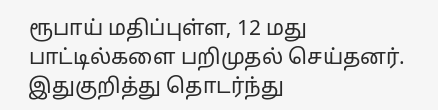ரூபாய் மதிப்புள்ள, 12 மது பாட்டில்களை பறிமுதல் செய்தனர். இதுகுறித்து தொடர்ந்து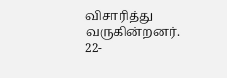விசாரித்து வருகின்றனர்.
22-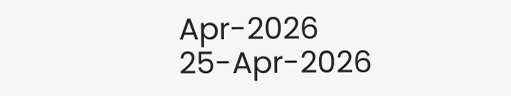Apr-2026
25-Apr-2026